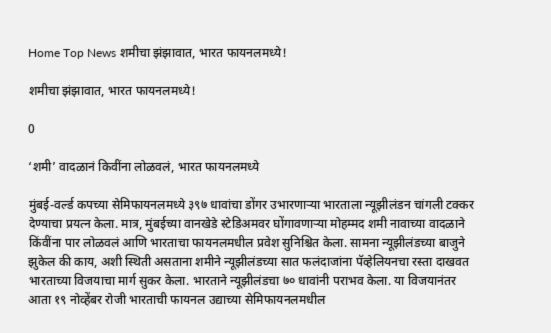Home Top News शमीचा झंझावात, भारत फायनलमध्ये!

शमीचा झंझावात, भारत फायनलमध्ये!

0

‘शमी’ वादळानं किवींना लोळवलं, भारत फायनलमध्ये

मुंबई-वर्ल्ड कपच्या सेमिफायनलमध्ये ३९७ धावांचा डोंगर उभारणाऱ्या भारताला न्यूझीलंडन चांगली टक्कर देण्याचा प्रयत्न केला. मात्र, मुंबईच्या वानखेडे स्टेडिअमवर घोंगावणाऱ्या मोहम्मद शमी नावाच्या वादळाने किंवींना पार लोळवलं आणि भारताचा फायनलमधील प्रवेश सुनिश्चित केला. सामना न्यूझीलंडच्या बाजुने झुकेल की काय, अशी स्थिती असताना शमीने न्यूझीलंडच्या सात फलंदाजांना पॅव्हेलियनचा रस्ता दाखवत भारताच्या विजयाचा मार्ग सुकर केला. भारताने न्यूझीलंडचा ७० धावांनी पराभव केला. या विजयानंतर आता १९ नोव्हेंबर रोजी भारताची फायनल उद्याच्या सेमिफायनलमधील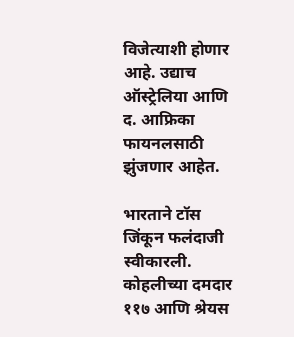विजेत्याशी होणार आहे. उद्याच ऑस्ट्रेलिया आणि द. आफ्रिका फायनलसाठी झुंजणार आहेत.

भारताने टॉस जिंकून फलंदाजी स्वीकारली. कोहलीच्या दमदार ११७ आणि श्रेयस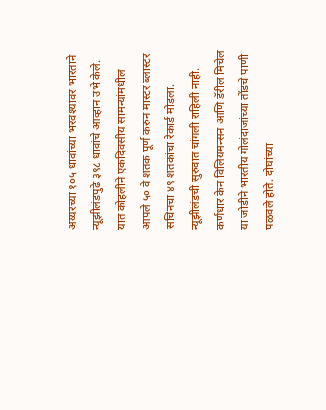अय्यरच्या १०५ धावांच्या भरवश्यावर भारताने न्यूझीलंडपुढे ३९८ धावांचे आव्हान उभे केले. यात कोहलीने एकदिवसीय सामन्यांमधील आपले ५० वे शतक पूर्ण करुन मास्टर ब्लास्टर सचिनचा ४९ शतकांचा रेकार्ड मोडला. न्यूझीलंडची सुरुवात चांगली राहिली नाही. कर्णधार केन विलियमन्सन आणि डॅरील मिचेल या जोडीने भारतीय गोलंदाजांच्या तोंडचे पाणी पळवले होते. दोघांच्या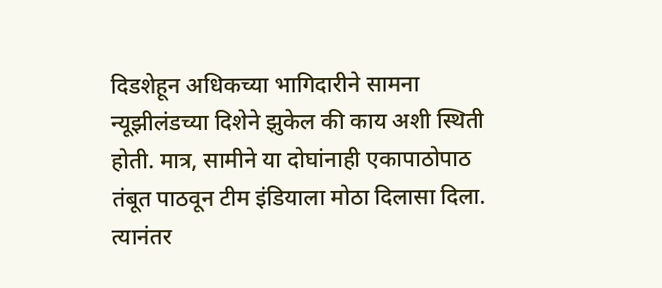दिडशेहून अधिकच्या भागिदारीने सामना न्यूझीलंडच्या दिशेने झुकेल की काय अशी स्थिती होती. मात्र, सामीने या दोघांनाही एकापाठोपाठ तंबूत पाठवून टीम इंडियाला मोठा दिलासा दिला. त्यानंतर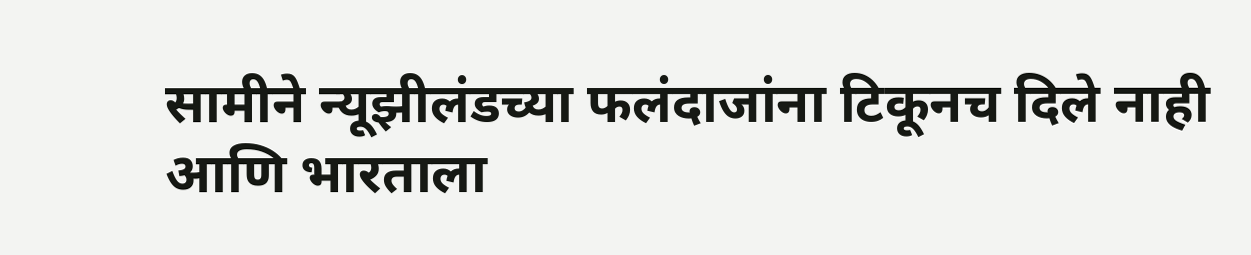सामीने न्यूझीलंडच्या फलंदाजांना टिकूनच दिले नाही आणि भारताला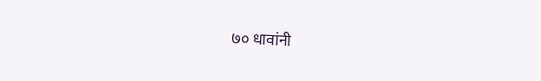७० धावांनी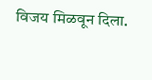विजय मिळवून दिला.